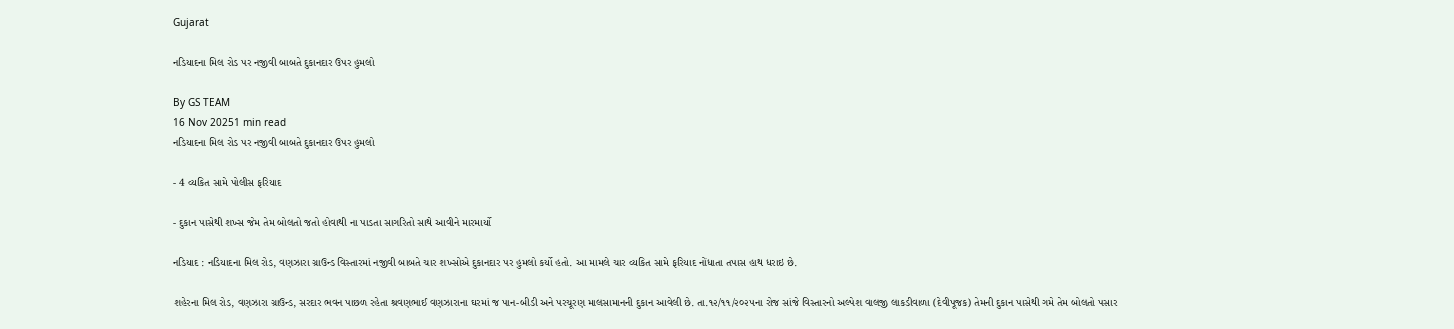Gujarat

નડિયાદના મિલ રોડ પર નજીવી બાબતે દુકાનદાર ઉપર હુમલો

By GS TEAM
16 Nov 20251 min read
નડિયાદના મિલ રોડ પર નજીવી બાબતે દુકાનદાર ઉપર હુમલો

- 4 વ્યકિત સામે પોલીસ ફરિયાદ

- દુકાન પાસેથી શખ્સ જેમ તેમ બોલતો જતો હોવાથી ના પાડતા સાગરિતો સાથે આવીને મારમાર્યો

નડિયાદ : નડિયાદના મિલ રોડ, વણઝારા ગ્રાઉન્ડ વિસ્તારમાં નજીવી બાબતે ચાર શખ્સોએ દુકાનદાર પર હુમલો કર્યો હતો. આ મામલે ચાર વ્યકિત સામે ફરિયાદ નોંધાતા તપાસ હાથ ધરાઇ છે.

શહેરના મિલ રોડ, વણઝારા ગ્રાઉન્ડ, સરદાર ભવન પાછળ રહેતા શ્રવણભાઈ વણઝારાના ઘરમાં જ પાન-બીડી અને પરચૂરણ માલસામાનની દુકાન આવેલી છે. તા.૧૨/૧૧/૨૦૨૫ના રોજ સાંજે વિસ્તારનો અલ્પેશ વાલજી લાકડીવાળા (દેવીપૂજક) તેમની દુકાન પાસેથી ગમે તેમ બોલતો પસાર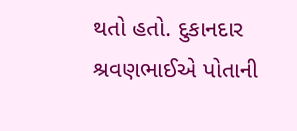થતો હતો. દુકાનદાર શ્રવણભાઈએ પોતાની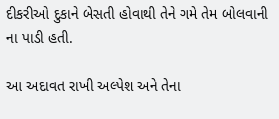દીકરીઓ દુકાને બેસતી હોવાથી તેને ગમે તેમ બોલવાની ના પાડી હતી.

આ અદાવત રાખી અલ્પેશ અને તેના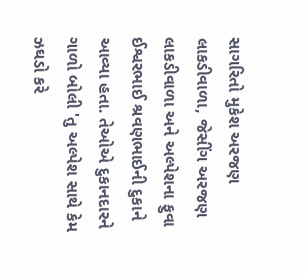સાગરિતો મુકેશ અરજણ લાકડીવાળા, જેસીંગ અરજણ લાકડીવાળા અને અલ્પેશના ફુવા ઈશ્વરભાઈ શ્રવણભાઈની દુકાને આવ્યા હતા. તેઓએ દુકાનદારને ગાળો બોલી 'તુ અલ્પેશ સાથે કેમ ઝઘડો કરે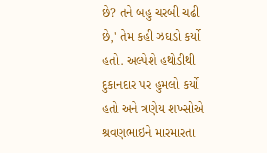છે? તને બહુ ચરબી ચઢી છે,' તેમ કહી ઝઘડો કર્યો હતો. અલ્પેશે હથોડીથી દુકાનદાર પર હુમલો કર્યો હતો અને ત્રણેય શખ્સોએ શ્રવણભાઇને મારમારતા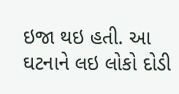ઇજા થઇ હતી. આ ઘટનાને લઇ લોકો દોડી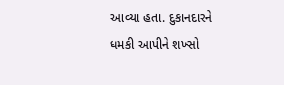આવ્યા હતા. દુકાનદારને ધમકી આપીને શખ્સો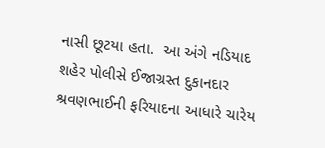નાસી છૂટયા હતા.  આ અંગે નડિયાદ શહેર પોલીસે ઈજાગ્રસ્ત દુકાનદાર શ્રવણભાઈની ફરિયાદના આધારે ચારેય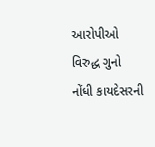આરોપીઓ વિરુદ્ધ ગુનો નોંધી કાયદેસરની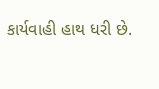કાર્યવાહી હાથ ધરી છે.